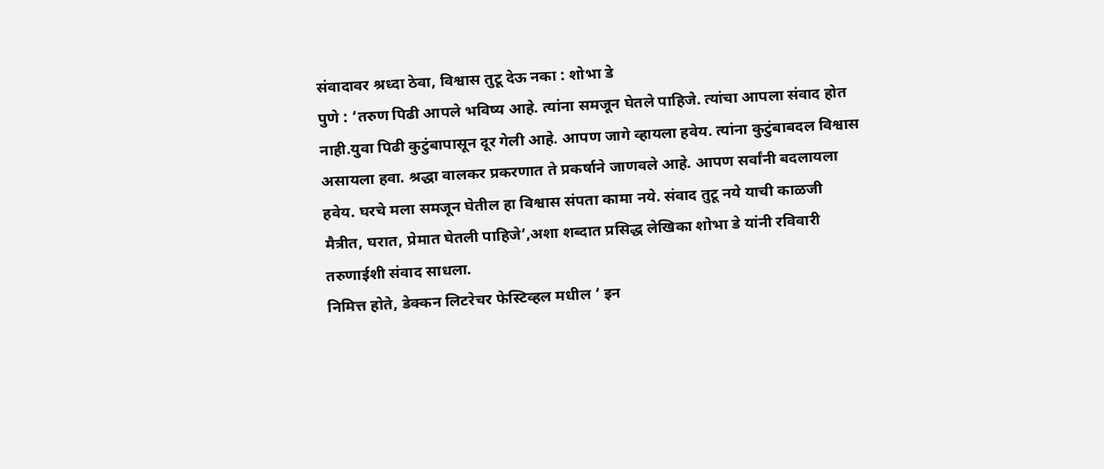संवादावर श्रध्दा ठेवा, विश्वास तुटू देऊ नका : शोभा डे
पुणे : ‘तरुण पिढी आपले भविष्य आहे. त्यांना समजून घेतले पाहिजे. त्यांचा आपला संवाद होत नाही.युवा पिढी कुटुंबापासून दूर गेली आहे. आपण जागे व्हायला हवेय. त्यांना कुटुंबाबदल विश्वास असायला हवा. श्रद्धा वालकर प्रकरणात ते प्रकर्षाने जाणवले आहे. आपण सर्वांनी बदलायला हवेय. घरचे मला समजून घेतील हा विश्वास संपता कामा नये. संवाद तुटू नये याची काळजी मैत्रीत, घरात, प्रेमात घेतली पाहिजे’,अशा शब्दात प्रसिद्ध लेखिका शोभा डे यांनी रविवारी तरुणाईशी संवाद साधला.
निमित्त होते, डेक्कन लिटरेचर फेस्टिव्हल मधील ‘ इन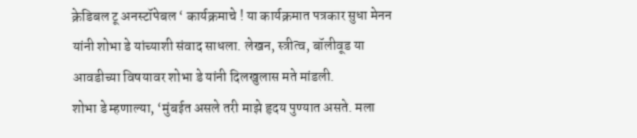क्रेडिबल टू अनस्टॉपेबल ‘ कार्यक्रमाचे ! या कार्यक्रमात पत्रकार सुधा मेनन यांनी शोभा डे यांच्याशी संवाद साधला. लेखन, स्त्रीत्व, बॉलीवूड या आवडीच्या विषयावर शोभा डे यांनी दिलखुलास मते मांडली.
शोभा डे म्हणाल्या, ‘मुंबईत असले तरी माझे हृदय पुण्यात असते. मला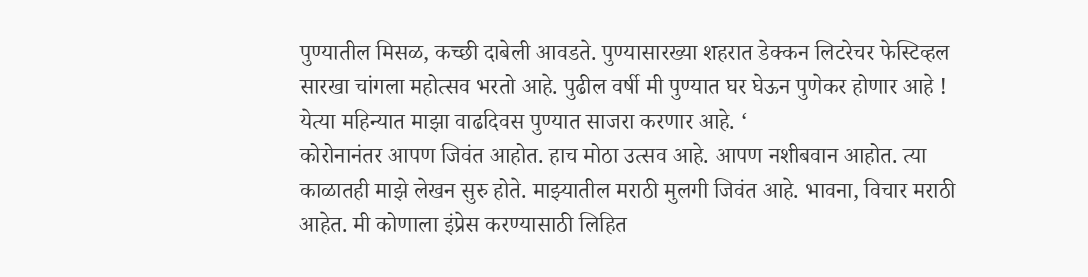पुण्यातील मिसळ, कच्छी दाबेली आवडते. पुण्यासारख्या शहरात डेक्कन लिटरेचर फेस्टिव्हल सारखा चांगला महोत्सव भरतो आहे. पुढील वर्षी मी पुण्यात घर घेऊन पुणेकर होणार आहे ! येत्या महिन्यात माझा वाढदिवस पुण्यात साजरा करणार आहे. ‘
कोरोनानंतर आपण जिवंत आहोत. हाच मोठा उत्सव आहे. आपण नशीबवान आहोत. त्या काळातही माझे लेखन सुरु होते. माझ्यातील मराठी मुलगी जिवंत आहे. भावना, विचार मराठी आहेत. मी कोणाला इंप्रेस करण्यासाठी लिहित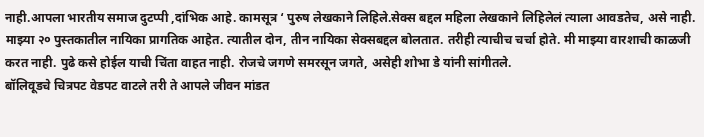नाही.आपला भारतीय समाज दुटप्पी ,दांभिक आहे. कामसूत्र ‘ पुरुष लेखकाने लिहिले.सेक्स बद्दल महिला लेखकाने लिहिलेलं त्याला आवडतेच, असे नाही. माझ्या २० पुस्तकातील नायिका प्रागतिक आहेत. त्यातील दोन, तीन नायिका सेक्सबद्दल बोलतात. तरीही त्याचीच चर्चा होते. मी माझ्या वारशाची काळजी करत नाही. पुढे कसे होईल याची चिंता वाहत नाही. रोजचे जगणे समरसून जगते, असेही शोभा डे यांनी सांगीतले.
बॉलिवूडचे चित्रपट वेडपट वाटले तरी ते आपले जीवन मांडत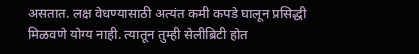असतात. लक्ष वेधण्यासाठी अत्यंत कमी कपडे घालून प्रसिद्धी मिळवणे योग्य नाही. त्यातून तुम्ही सेलीब्रिटी होत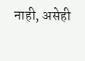नाही, असेही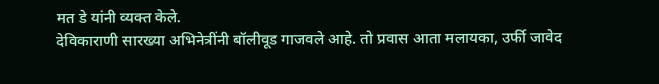मत डे यांनी व्यक्त केले.
देविकाराणी सारख्या अभिनेत्रींनी बॉलीवूड गाजवले आहे. तो प्रवास आता मलायका, उर्फी जावेद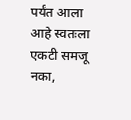पर्यंत आला आहे स्वतःला एकटी समजू नका,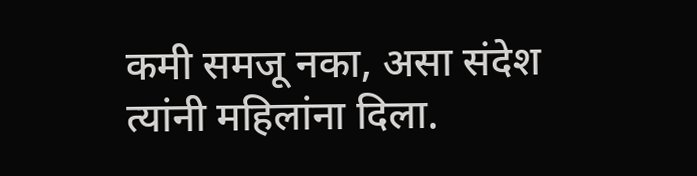कमी समजू नका, असा संदेश त्यांनी महिलांना दिला.